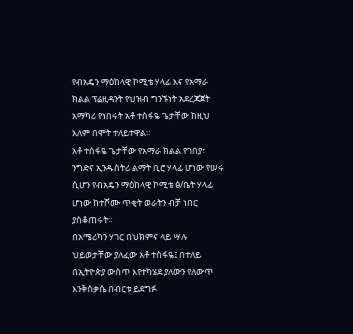የብአዴን ማዕከላዊ ኮሚቴ ሃላፊ እና የአማራ ክልል ፕሬዚዳንት የህዝብ ግንኙነት አደረጃጀት አማካሪ የነበሩት አቶ ተስፋዬ ጌታቸው ከዚህ አለም በሞት ተለይተዋል፡፡
አቶ ተስፋዬ ጌታቸው የአማራ ክልል የገበያ፣ ንግድና ኢንዱስትሪ ልማት ቢሮ ሃላፊ ሆነው የሠሩ ሲሆን የብአዴን ማዕከላዊ ኮሚቴ ፅ/ቤት ሃላፊ ሆነው ከተሾሙ ጥቂት ወራትን ብቻ ነበር ያስቆጠሩት፡፡
በአሜሪካን ሃገር በህክምና ላይ ሣሉ ህይወታቸው ያለፈው አቶ ተስፋዬ፤ በተለይ በኢትዮጵያ ውስጥ እየተካሄደ ያለውን የለውጥ እንቅስቃሴ በብርቱ ይደግፉ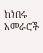ከነበሩ አመራሮች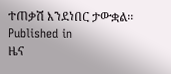ተጠቃሽ እንደነበር ታውቋል፡፡
Published in
ዜና